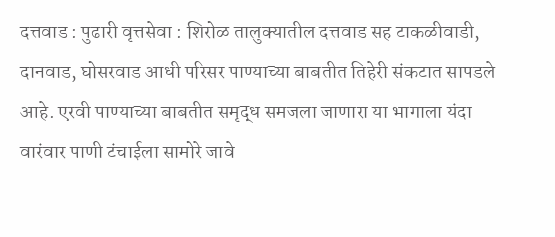दत्तवाड : पुढारी वृत्तसेवा : शिरोळ तालुक्यातील दत्तवाड सह टाकळीवाडी, दानवाड, घोसरवाड आधी परिसर पाण्याच्या बाबतीत तिहेरी संकटात सापडले आहे. एरवी पाण्याच्या बाबतीत समृद्ध समजला जाणारा या भागाला यंदा वारंवार पाणी टंचाईला सामोरे जावे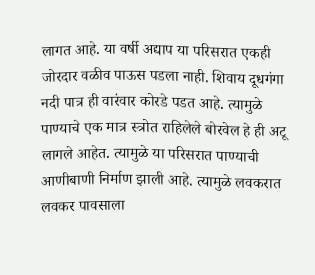लागत आहे. या वर्षी अद्याप या परिसरात एकही जोरदार वळीव पाऊस पडला नाही. शिवाय दूधगंगा नदी पात्र ही वारंवार कोरडे पडत आहे. त्यामुळे पाण्याचे एक मात्र स्त्रोत राहिलेले बोरवेल हे ही अटू लागले आहेत. त्यामुळे या परिसरात पाण्याची आणीबाणी निर्माण झाली आहे. त्यामुळे लवकरात लवकर पावसाला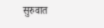सुरुवात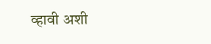व्हावी अशी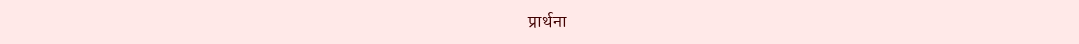प्रार्थना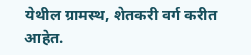येथील ग्रामस्थ, शेतकरी वर्ग करीत आहेत.